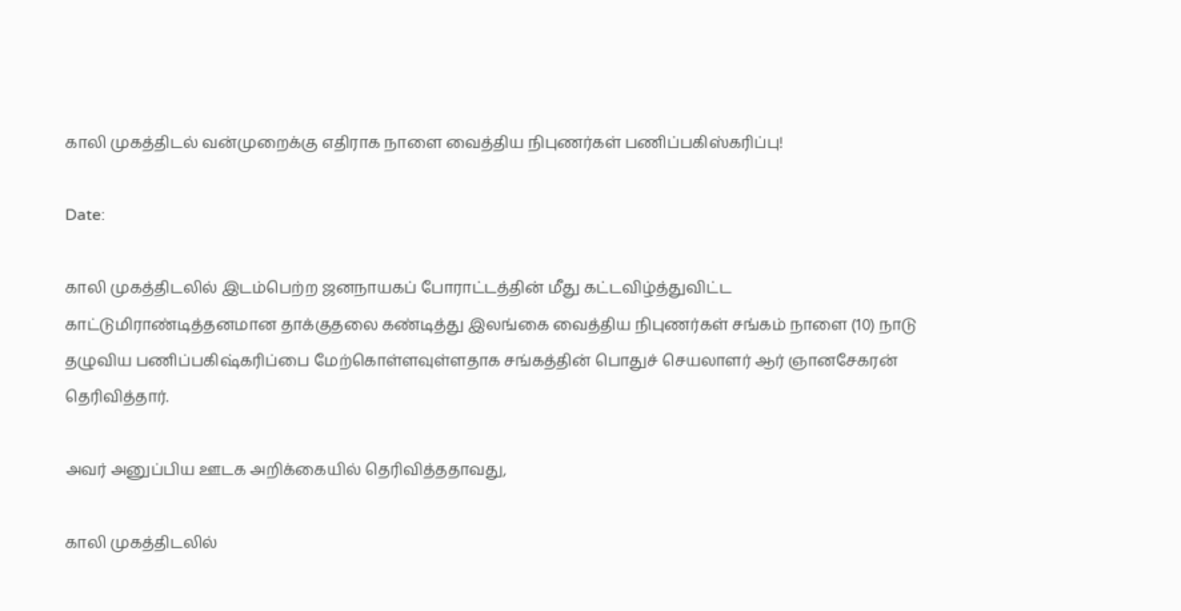காலி முகத்திடல் வன்முறைக்கு எதிராக நாளை வைத்திய நிபுணர்கள் பணிப்பகிஸ்கரிப்பு!

Date:

காலி முகத்திடலில் இடம்பெற்ற ஜனநாயகப் போராட்டத்தின் மீது கட்டவிழ்த்துவிட்ட காட்டுமிராண்டித்தனமான தாக்குதலை கண்டித்து இலங்கை வைத்திய நிபுணர்கள் சங்கம் நாளை (10) நாடு தழுவிய பணிப்பகிஷ்கரிப்பை மேற்கொள்ளவுள்ளதாக சங்கத்தின் பொதுச் செயலாளர் ஆர் ஞானசேகரன் தெரிவித்தார்.

அவர் அனுப்பிய ஊடக அறிக்கையில் தெரிவித்ததாவது,

காலி முகத்திடலில்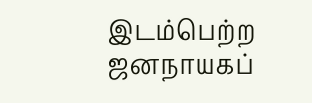இடம்பெற்ற ஜனநாயகப்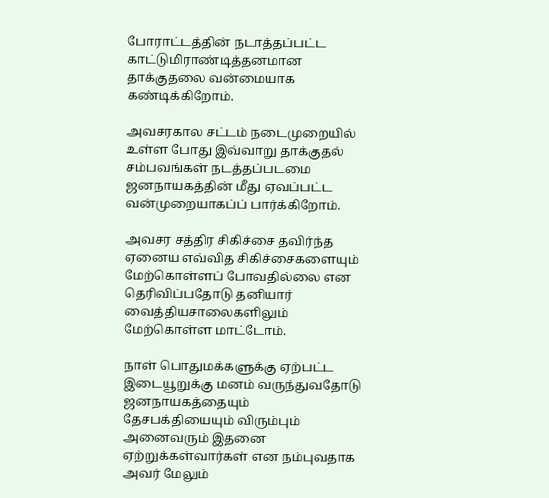போராட்டத்தின் நடாத்தப்பட்ட காட்டுமிராண்டித்தனமான தாக்குதலை வன்மையாக கண்டிக்கிறோம்.

அவசரகால சட்டம் நடைமுறையில் உள்ள போது இவ்வாறு தாக்குதல் சம்பவங்கள் நடத்தப்படமை ஜனநாயகத்தின் மீது ஏவப்பட்ட வன்முறையாகப்ப் பார்க்கிறோம்.

அவசர சத்திர சிகிச்சை தவிர்ந்த ஏனைய எவ்வித சிகிச்சைகளையும் மேற்கொள்ளப் போவதில்லை என தெரிவிப்பதோடு தனியார் வைத்தியசாலைகளிலும் மேற்கொள்ள மாட்டோம்.

நாள் பொதுமக்களுக்கு ஏற்பட்ட இடையூறுக்கு மனம் வருந்துவதோடு ஜனநாயகத்தையும் தேசபக்தியையும் விரும்பும் அனைவரும் இதனை ஏற்றுக்கள்வார்கள் என நம்புவதாக அவர் மேலும்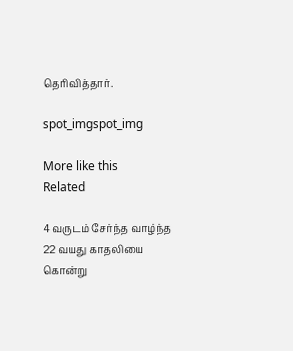தெரிவித்தார்.

spot_imgspot_img

More like this
Related

4 வருடம் சேர்ந்த வாழ்ந்த 22 வயது காதலியை கொன்று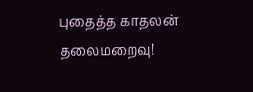புதைத்த காதலன் தலைமறைவு!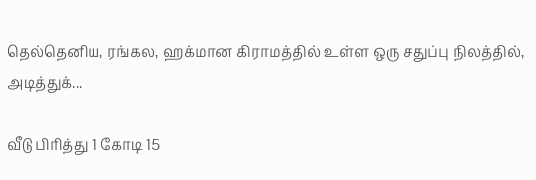தெல்தெனிய, ரங்கல, ஹக்மான கிராமத்தில் உள்ள ஒரு சதுப்பு நிலத்தில், அடித்துக்...

வீடு பிரித்து 1 கோடி 15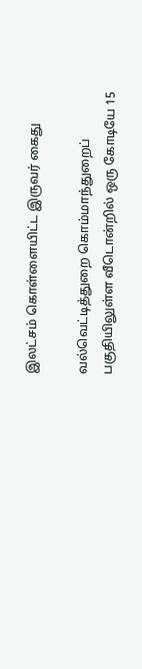இலட்சம் கொள்ளையிட்ட இருவர் கைது

வல்வெட்டித்துறை கொம்மாந்துறைப் பகுதியிலுள்ள வீடொன்றில் ஒரு கோடியே 15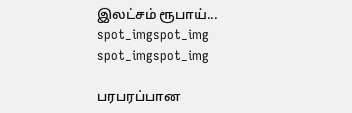இலட்சம் ரூபாய்...
spot_imgspot_img
spot_imgspot_img

பரபரப்பான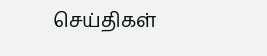செய்திகள்